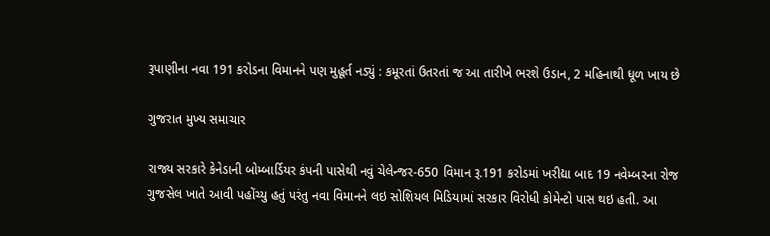રૂપાણીના નવા 191 કરોડના વિમાનને પણ મુહૂર્ત નડ્યું : કમૂરતાં ઉતરતાં જ આ તારીખે ભરશે ઉડાન, 2 મહિનાથી ધૂળ ખાય છે

ગુજરાત મુખ્ય સમાચાર

રાજ્ય સરકારે કેનેડાની બોમ્બાર્ડિયર કંપની પાસેથી નવું ચેલેન્જર-650 વિમાન રૂ.191 કરોડમાં ખરીદ્યા બાદ 19 નવેમ્બરના રોજ ગુજસેલ ખાતે આવી પહોંચ્યુ હતું પરંતુ નવા વિમાનને લઇ સોશિયલ મિડિયામાં સરકાર વિરોધી કોમેન્ટો પાસ થઇ હતી. આ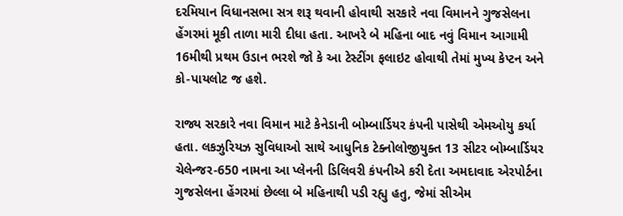દરમિયાન વિધાનસભા સત્ર શરૂ થવાની હોવાથી સરકારે નવા વિમાનને ગુજસેલના હેંગરમાં મૂકી તાળા મારી દીધા હતા. આખરે બે મહિના બાદ નવું વિમાન આગામી 16મીથી પ્રથમ ઉડાન ભરશે જો કે આ ટેસ્ટીંગ ફલાઇટ હોવાથી તેમાં મુખ્ય કેપ્ટન અને કો-પાયલોટ જ હશે.

રાજ્ય સરકારે નવા વિમાન માટે કેનેડાની બોમ્બાર્ડિયર કંપની પાસેથી એમઓયુ કર્યા હતા. લકઝુરિયઝ સુવિધાઓ સાથે આધુનિક ટેક્નોલોજીયુક્ત 13 સીટર બોમ્બાર્ડિયર ચેલેન્જર-650 નામના આ પ્લેનની ડિલિવરી કંપનીએ કરી દેતા અમદાવાદ એરપોર્ટના ગુજસેલના હેંગરમાં છેલ્લા બે મહિનાથી પડી રહ્યુ હતુ, જેમાં સીએમ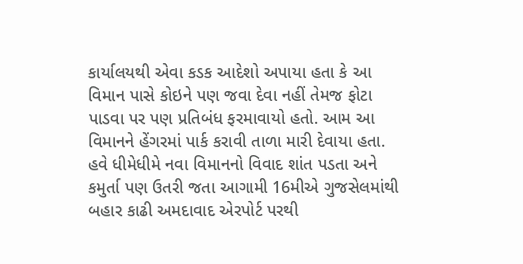કાર્યાલયથી એવા કડક આદેશો અપાયા હતા કે આ વિમાન પાસે કોઇને પણ જવા દેવા નહીં તેમજ ફોટા પાડવા પર પણ પ્રતિબંધ ફરમાવાયો હતો. આમ આ વિમાનને હેંગરમાં પાર્ક કરાવી તાળા મારી દેવાયા હતા. હવે ધીમેધીમે નવા વિમાનનો વિવાદ શાંત પડતા અને કમુર્તા પણ ઉતરી જતા આગામી 16મીએ ગુજસેલમાંથી બહાર કાઢી અમદાવાદ એરપોર્ટ પરથી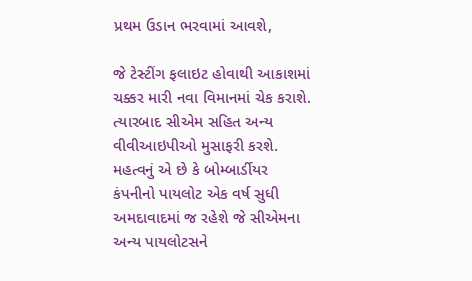પ્રથમ ઉડાન ભરવામાં આવશે,

જે ટેસ્ટીંગ ફલાઇટ હોવાથી આકાશમાં ચક્કર મારી નવા વિમાનમાં ચેક કરાશે. ત્યારબાદ સીએમ સહિત અન્ય વીવીઆઇપીઓ મુસાફરી કરશે. મહત્વનું એ છે કે બોમ્બાર્ડીયર કંપનીનો પાયલોટ એક વર્ષ સુધી અમદાવાદમાં જ રહેશે જે સીએમના અન્ય પાયલોટસને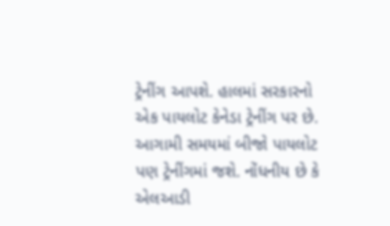ટ્રેનીંગ આપશે. હાલમાં સરકારનો એક પાયલોટ કેનેડા ટ્રેનીંગ પર છે. આગામી સમયમાં બીજો પાયલોટ પણ ટ્રેનીંગમાં જશે. નોંધનીય છે કે એલઆડી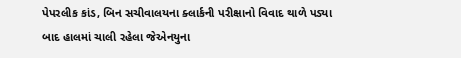પેપરલીક કાંડ, બિન સચીવાલયના ક્લાર્કની પરીક્ષાનો વિવાદ થાળે પડ્યા બાદ હાલમાં ચાલી રહેલા જેએનયુના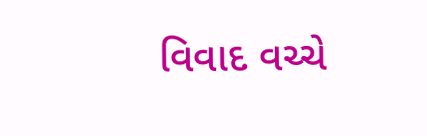વિવાદ વચ્ચે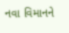નવા વિમાનને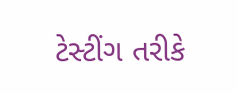ટેસ્ટીંગ તરીકે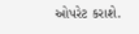ઓપરેટ કરાશે.